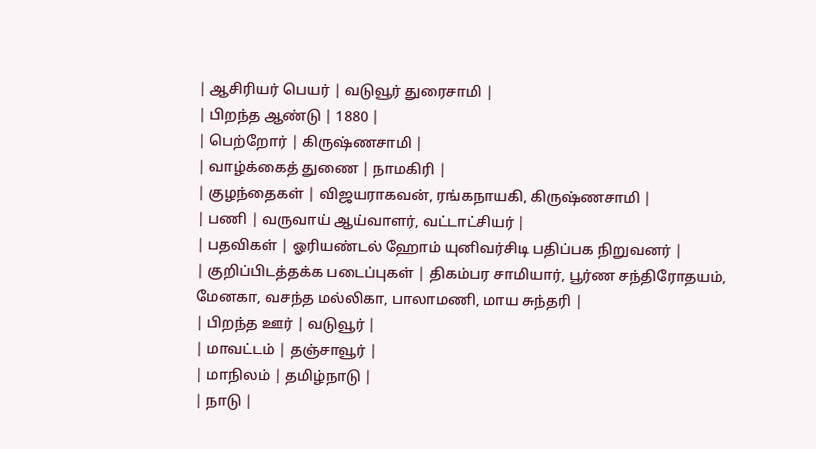| ஆசிரியர் பெயர் | வடுவூர் துரைசாமி |
| பிறந்த ஆண்டு | 1880 |
| பெற்றோர் | கிருஷ்ணசாமி |
| வாழ்க்கைத் துணை | நாமகிரி |
| குழந்தைகள் | விஜயராகவன், ரங்கநாயகி, கிருஷ்ணசாமி |
| பணி | வருவாய் ஆய்வாளர், வட்டாட்சியர் |
| பதவிகள் | ஓரியண்டல் ஹோம் யுனிவர்சிடி பதிப்பக நிறுவனர் |
| குறிப்பிடத்தக்க படைப்புகள் | திகம்பர சாமியார், பூர்ண சந்திரோதயம், மேனகா, வசந்த மல்லிகா, பாலாமணி, மாய சுந்தரி |
| பிறந்த ஊர் | வடுவூர் |
| மாவட்டம் | தஞ்சாவூர் |
| மாநிலம் | தமிழ்நாடு |
| நாடு |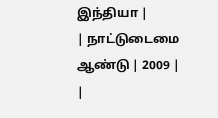இந்தியா |
| நாட்டுடைமை ஆண்டு | 2009 |
|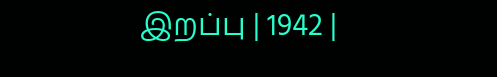இறப்பு | 1942 |